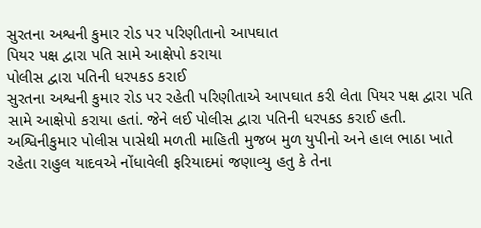સુરતના અશ્વની કુમાર રોડ પર પરિણીતાનો આપઘાત
પિયર પક્ષ દ્વારા પતિ સામે આક્ષેપો કરાયા
પોલીસ દ્વારા પતિની ધરપકડ કરાઈ
સુરતના અશ્વની કુમાર રોડ પર રહેતી પરિણીતાએ આપઘાત કરી લેતા પિયર પક્ષ દ્વારા પતિ સામે આક્ષેપો કરાયા હતાં. જેને લઈ પોલીસ દ્વારા પતિની ધરપકડ કરાઈ હતી.
અશ્વિનીકુમાર પોલીસ પાસેથી મળતી માહિતી મુજબ મુળ યુપીનો અને હાલ ભાઠા ખાતે રહેતા રાહુલ યાદવએ નોંધાવેલી ફરિયાદમાં જણાવ્યુ હતુ કે તેના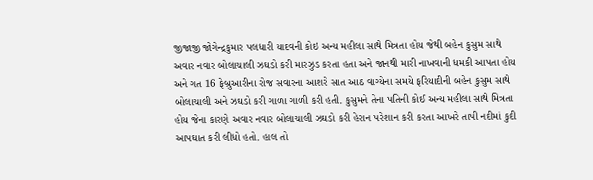જીજાજી જોગેન્દ્રકુમાર પલધારી યાદવની કોઇ અન્ય મહીલા સાથે મિત્રતા હોય જેથી બહેન કુસુમ સાથે અવાર નવાર બોલાચાલી ઝઘડો કરી મારઝુડ કરતા હતા અને જાનથી મારી નાખવાની ધમકી આપતા હોય અને ગત 16 ફેબ્રુઆરીના રોજ સવારના આશરે સાત આઠ વાગ્યેના સમયે ફરિયાદીની બહેન કુસુમ સાથે બોલાચાલી અને ઝઘડો કરી ગાળા ગાળી કરી હતી. કુસુમને તેના પતિની કોઈ અન્ય મહીલા સાથે મિત્રતા હોય જેના કારણે અવાર નવાર બોલાચાલી ઝઘડો કરી હેરાન પરેશાન કરી કરતા આખરે તાપી નદીમાં કુદી આપઘાત કરી લીધો હતો. હાલ તો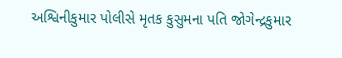અશ્વિનીકુમાર પોલીસે મૃતક કુસુમના પતિ જોગેન્દ્રકુમાર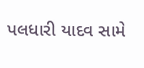પલધારી યાદવ સામે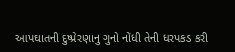આપઘાતની દુષ્પ્રેરણાનુ ગુનો નોંધી તેની ધરપકડ કરી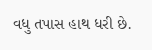વધુ તપાસ હાથ ધરી છે.